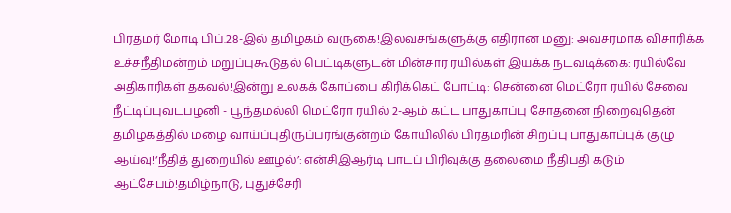பிரதமர் மோடி பிப்.28-இல் தமிழகம் வருகை!இலவசங்களுக்கு எதிரான மனு: அவசரமாக விசாரிக்க உச்சநீதிமன்றம் மறுப்புகூடுதல் பெட்டிகளுடன் மின்சார ரயில்கள் இயக்க நடவடிக்கை: ரயில்வே அதிகாரிகள் தகவல்!இன்று உலகக் கோப்பை கிரிக்கெட் போட்டி: சென்னை மெட்ரோ ரயில் சேவை நீட்டிப்புவடபழனி - பூந்தமல்லி மெட்ரோ ரயில் 2-ஆம் கட்ட பாதுகாப்பு சோதனை நிறைவுதென் தமிழகத்தில் மழை வாய்ப்புதிருப்பரங்குன்றம் கோயிலில் பிரதமரின் சிறப்பு பாதுகாப்புக் குழு ஆய்வு!‘நீதித் துறையில் ஊழல்’: என்சிஇஆர்டி பாடப் பிரிவுக்கு தலைமை நீதிபதி கடும் ஆட்சேபம்!தமிழ்நாடு, புதுச்சேரி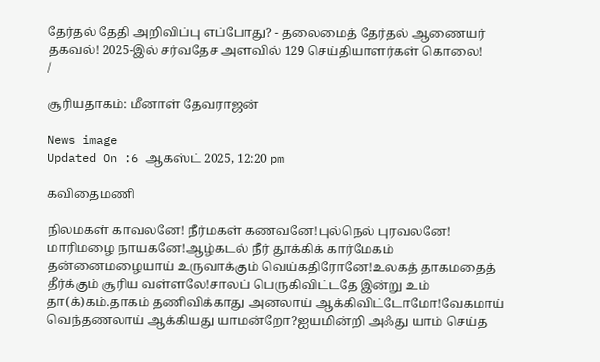தேர்தல் தேதி அறிவிப்பு எப்போது? - தலைமைத் தேர்தல் ஆணையர் தகவல்! 2025-இல் சர்வதேச அளவில் 129 செய்தியாளர்கள் கொலை!
/

சூரியதாகம்: மீனாள் தேவராஜன்

News image
Updated On :6 ஆகஸ்ட் 2025, 12:20 pm

கவிதைமணி

நிலமகள் காவலனே! நீர்மகள் கணவனே!புல்நெல் புரவலனே! மாரிமழை நாயகனே!ஆழ்கடல் நீர் தூக்கிக் கார்மேகம் தன்னைமழையாய் உருவாக்கும் வெய்கதிரோனே!உலகத் தாகமதைத் தீர்க்கும் சூரிய வள்ளலே!சாலப் பெருகிவிட்டதே இன்று உம் தா(க்)கம்.தாகம் தணிவிக்காது அனலாய் ஆக்கிவிட்டோமோ!வேகமாய் வெந்தணலாய் ஆக்கியது யாமன்றோ?ஐயமின்றி அஃது யாம் செய்த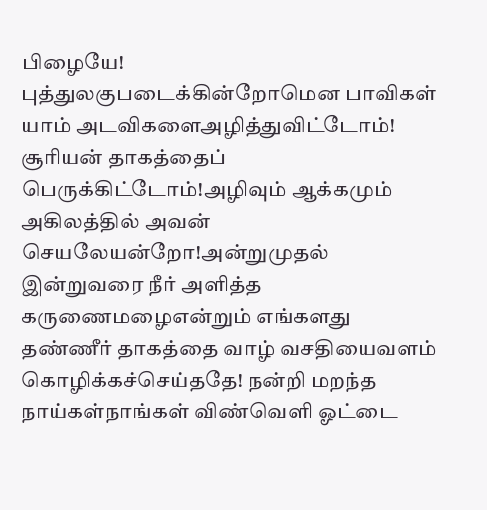பிழையே! புத்துலகுபடைக்கின்றோமென பாவிகள் யாம் அடவிகளைஅழித்துவிட்டோம்! சூரியன் தாகத்தைப் பெருக்கிட்டோம்!அழிவும் ஆக்கமும் அகிலத்தில் அவன் செயலேயன்றோ!அன்றுமுதல் இன்றுவரை நீர் அளித்த கருணைமழைஎன்றும் எங்களது தண்ணீர் தாகத்தை வாழ் வசதியைவளம் கொழிக்கச்செய்ததே! நன்றி மறந்த நாய்கள்நாங்கள் விண்வெளி ஓட்டை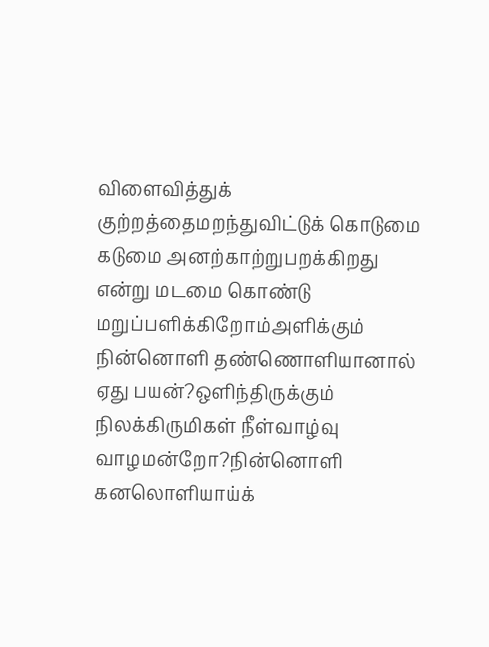விளைவித்துக் குற்றத்தைமறந்துவிட்டுக் கொடுமை கடுமை அனற்காற்றுபறக்கிறது என்று மடமை கொண்டு மறுப்பளிக்கிறோம்அளிக்கும் நின்னொளி தண்ணொளியானால் ஏது பயன்?ஒளிந்திருக்கும் நிலக்கிருமிகள் நீள்வாழ்வு வாழமன்றோ?நின்னொளி கனலொளியாய்க்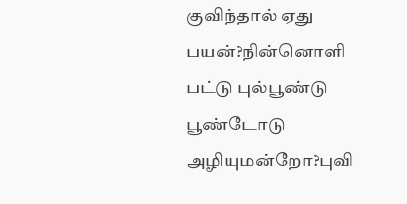குவிந்தால் ஏது பயன்?நின்னொளி பட்டு புல்பூண்டு பூண்டோடு அழியுமன்றோ?புவி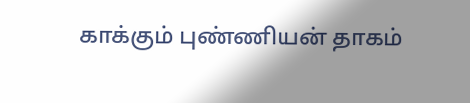காக்கும் புண்ணியன் தாகம்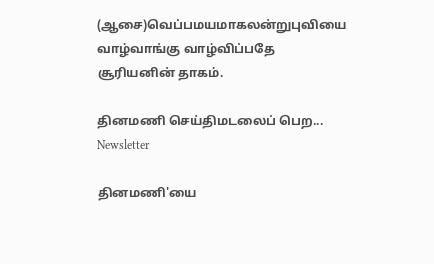(ஆசை)வெப்பமயமாகலன்றுபுவியை வாழ்வாங்கு வாழ்விப்பதே சூரியனின் தாகம்.

தினமணி செய்திமடலைப் பெற... Newsletter

தினமணி'யை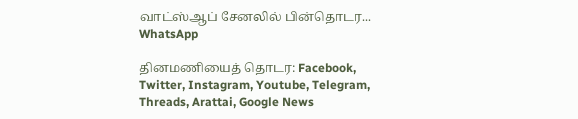வாட்ஸ்ஆப் சேனலில் பின்தொடர... WhatsApp

தினமணியைத் தொடர: Facebook, Twitter, Instagram, Youtube, Telegram, Threads, Arattai, Google News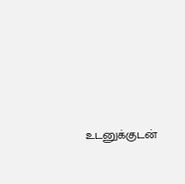உடனுக்குடன்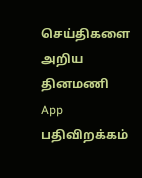செய்திகளை அறிய தினமணி App பதிவிறக்கம்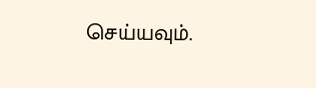செய்யவும்.